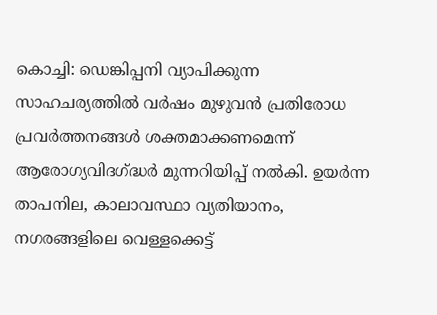കൊച്ചി: ഡെങ്കിപ്പനി വ്യാപിക്കുന്ന സാഹചര്യത്തിൽ വർഷം മുഴുവൻ പ്രതിരോധ പ്രവർത്തനങ്ങൾ ശക്തമാക്കണമെന്ന് ആരോഗ്യവിദഗ്ദ്ധർ മുന്നറിയിപ്പ് നൽകി. ഉയർന്ന താപനില, കാലാവസ്ഥാ വ്യതിയാനം, നഗരങ്ങളിലെ വെള്ളക്കെട്ട്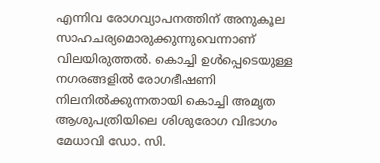എന്നിവ രോഗവ്യാപനത്തിന് അനുകൂല സാഹചര്യമൊരുക്കുന്നുവെന്നാണ് വിലയിരുത്തൽ. കൊച്ചി ഉൾപ്പെടെയുള്ള നഗരങ്ങളിൽ രോഗഭീഷണി നിലനിൽക്കുന്നതായി കൊച്ചി അമൃത ആശുപത്രിയിലെ ശിശുരോഗ വിഭാഗം മേധാവി ഡോ. സി.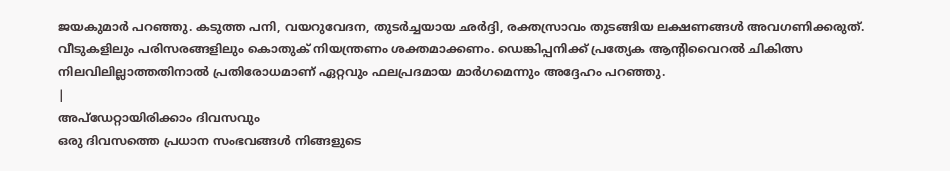ജയകുമാർ പറഞ്ഞു. കടുത്ത പനി, വയറുവേദന, തുടർച്ചയായ ഛർദ്ദി, രക്തസ്രാവം തുടങ്ങിയ ലക്ഷണങ്ങൾ അവഗണിക്കരുത്. വീടുകളിലും പരിസരങ്ങളിലും കൊതുക് നിയന്ത്രണം ശക്തമാക്കണം. ഡെങ്കിപ്പനിക്ക് പ്രത്യേക ആന്റിവൈറൽ ചികിത്സ നിലവിലില്ലാത്തതിനാൽ പ്രതിരോധമാണ് ഏറ്റവും ഫലപ്രദമായ മാർഗമെന്നും അദ്ദേഹം പറഞ്ഞു.
|
അപ്ഡേറ്റായിരിക്കാം ദിവസവും
ഒരു ദിവസത്തെ പ്രധാന സംഭവങ്ങൾ നിങ്ങളുടെ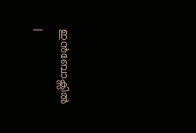ഇൻബോക്സിൽ |